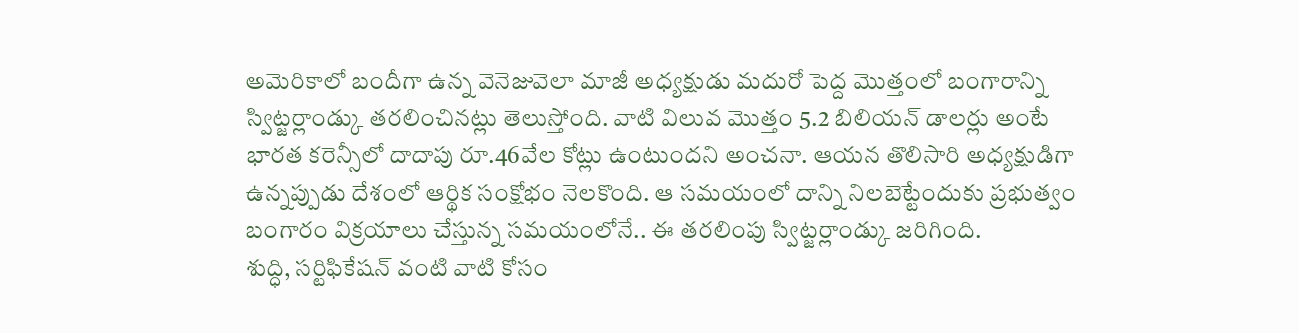అమెరికాలో బందీగా ఉన్న వెనెజువెలా మాజీ అధ్యక్షుడు మదురో పెద్ద మొత్తంలో బంగారాన్ని స్విట్జర్లాండ్కు తరలించినట్లు తెలుస్తోంది. వాటి విలువ మొత్తం 5.2 బిలియన్ డాలర్లు అంటే భారత కరెన్సీలో దాదాపు రూ.46వేల కోట్లు ఉంటుందని అంచనా. ఆయన తొలిసారి అధ్యక్షుడిగా ఉన్నప్పుడు దేశంలో ఆర్థిక సంక్షోభం నెలకొంది. ఆ సమయంలో దాన్ని నిలబెట్టేందుకు ప్రభుత్వం బంగారం విక్రయాలు చేస్తున్న సమయంలోనే.. ఈ తరలింపు స్విట్జర్లాండ్కు జరిగింది.
శుద్ధి, సర్టిఫికేషన్ వంటి వాటి కోసం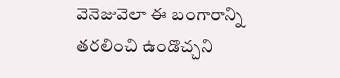వెనెజువెలా ఈ బంగారాన్ని తరలించి ఉండొచ్చని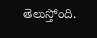తెలుస్తోంది.